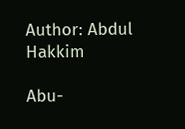Author: Abdul Hakkim

Abu-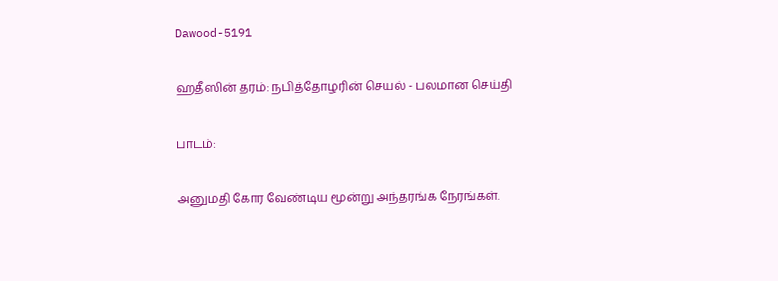Dawood-5191

ஹதீஸின் தரம்: நபித்தோழரின் செயல் - பலமான செய்தி

பாடம்:

அனுமதி கோர வேண்டிய மூன்று அந்தரங்க நேரங்கள்.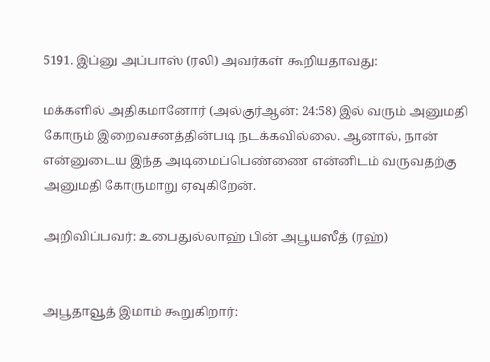5191. இப்னு அப்பாஸ் (ரலி) அவர்கள் கூறியதாவது:

மக்களில் அதிகமானோர் (அல்குர்ஆன்: 24:58) இல் வரும் அனுமதி கோரும் இறைவசனத்தின்படி நடக்கவில்லை. ஆனால், நான் என்னுடைய இந்த அடிமைப்பெண்ணை என்னிடம் வருவதற்கு அனுமதி கோருமாறு ஏவுகிறேன்.

அறிவிப்பவர்: உபைதுல்லாஹ் பின் அபூயஸீத் (ரஹ்)


அபூதாவூத் இமாம் கூறுகிறார்: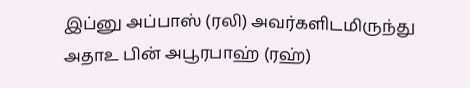இப்னு அப்பாஸ் (ரலி) அவர்களிடமிருந்து அதாஉ பின் அபூரபாஹ் (ரஹ்)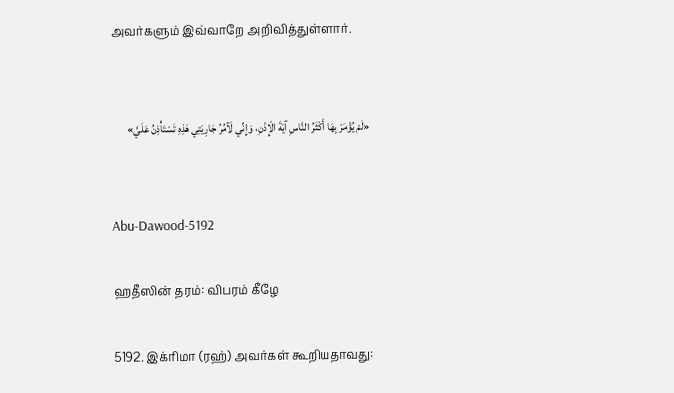அவர்களும் இவ்வாறே அறிவித்துள்ளார்.


«لَمْ يُؤْمَرْ بِهَا أَكْثَرُ النَّاسِ آيَةَ الْإِذْنِ، وَإِنِّي لَآمُرُ جَارِيَتِي هَذِهِ تَسْتَأْذِنُ عَلَيَّ»


Abu-Dawood-5192

ஹதீஸின் தரம்: விபரம் கீழே

5192. இக்ரிமா (ரஹ்) அவர்கள் கூறியதாவது: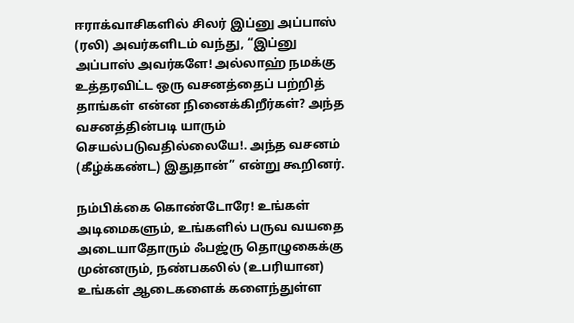ஈராக்வாசிகளில் சிலர் இப்னு அப்பாஸ் (ரலி) அவர்களிடம் வந்து, “இப்னு அப்பாஸ் அவர்களே! அல்லாஹ் நமக்கு உத்தரவிட்ட ஒரு வசனத்தைப் பற்றித் தாங்கள் என்ன நினைக்கிறீர்கள்? அந்த வசனத்தின்படி யாரும் செயல்படுவதில்லையே!. அந்த வசனம் (கீழ்க்கண்ட) இதுதான்” என்று கூறினர்.

நம்பிக்கை கொண்டோரே! உங்கள் அடிமைகளும், உங்களில் பருவ வயதை அடையாதோரும் ஃபஜ்ரு தொழுகைக்கு முன்னரும், நண்பகலில் (உபரியான) உங்கள் ஆடைகளைக் களைந்துள்ள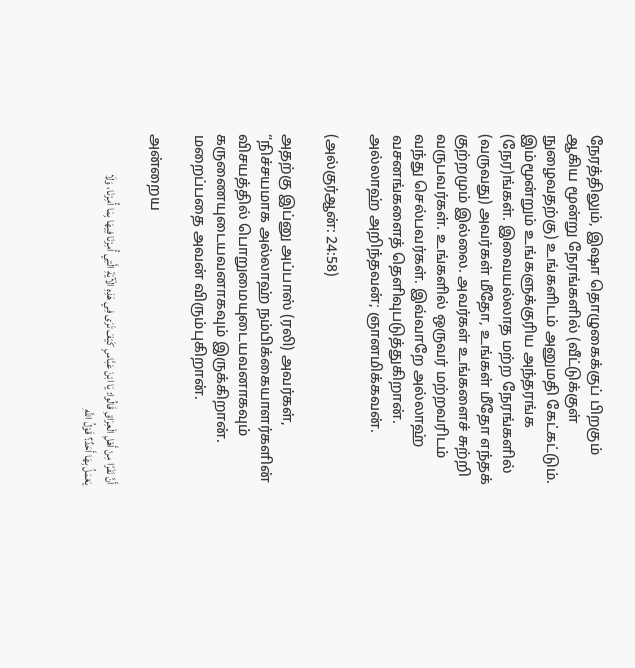நேரத்திலும், இஷா தொழுகைக்குப் பிறகும் ஆகிய மூன்று நேரங்களில் (வீட்டுக்குள் நுழைவதற்கு) உங்களிடம் அனுமதி கேட்கட்டும். இம்மூன்றும் உங்களுக்குரிய அந்தரங்க (நேர)ங்கள். இவையல்லாத மற்ற நேரங்களில் (வருவது) அவர்கள் மீதோ, உங்கள் மீதோ எந்தக் குற்றமும் இல்லை. அவர்கள் உங்களைச் சுற்றி வருபவர்கள். உங்களில் ஒருவர் மற்றவரிடம் வந்து செல்பவர்கள். இவ்வாறே அல்லாஹ் வசனங்களைத் தெளிவுபடுத்துகிறான். அல்லாஹ் அறிந்தவன்; ஞானமிக்கவன்.

(அல்குர்ஆன்: 24:58)

அதற்கு இப்னு அப்பாஸ் (ரலி) அவர்கள், “நிச்சயமாக அல்லாஹ் நம்பிக்கையாளர்களின் விசயத்தில் பொறுமையுடையவனாகவும் கருணையுடையவனாகவும் இருக்கிறான். மறைப்பதை அவன் விரும்புகிறான்.

அன்றைய

أَنَّ نَفَرًا مِنْ أَهْلِ الْعِرَاقِ قَالُوا: يَا ابْنَ عَبَّاسٍ كَيْفَ تَرَى فِي هَذِهِ الْآيَةِ الَّتِي أُمِرْنَا فِيهَا بِمَا أُمِرْنَا، وَلَا يَعْمَلُ بِهَا أَحَدٌ؟ قَوْلُ اللَّهِ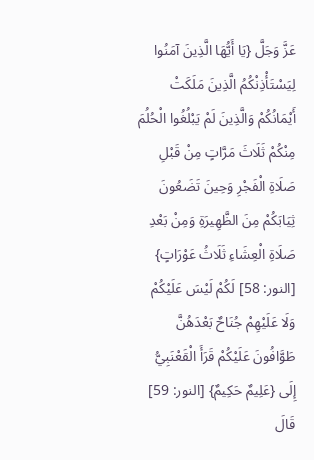عَزَّ وَجَلَّ {يَا أَيُّهَا الَّذِينَ آمَنُوا لِيَسْتَأْذِنْكُمُ الَّذِينَ مَلَكَتْ أَيْمَانُكُمْ وَالَّذِينَ لَمْ يَبْلُغُوا الْحُلُمَ مِنْكُمْ ثَلَاثَ مَرَّاتٍ مِنْ قَبْلِ صَلَاةِ الْفَجْرِ وَحِينَ تَضَعُونَ ثِيَابَكُمْ مِنَ الظَّهِيرَةِ وَمِنْ بَعْدِ صَلَاةِ الْعِشَاءِ ثَلَاثُ عَوْرَاتٍ} [النور: 58] لَكُمْ لَيْسَ عَلَيْكُمْ وَلَا عَلَيْهِمْ جُنَاحٌ بَعْدَهُنَّ طَوَّافُونَ عَلَيْكُمْ قَرَأَ الْقَعْنَبِيُّ إِلَى {عَلِيمٌ حَكِيمٌ} [النور: 59] قَالَ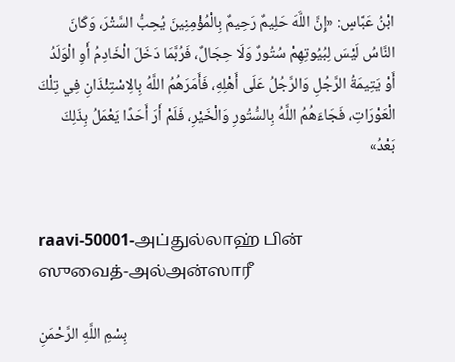ابْنُ عَبَّاسٍ: «إِنَّ اللَّهَ حَلِيمٌ رَحِيمٌ بِالْمُؤْمِنِينَ يُحِبُّ السَّتْرَ، وَكَانَ النَّاسُ لَيْسَ لِبُيُوتِهِمْ سُتُورٌ وَلَا حِجَالٌ، فَرُبَّمَا دَخَلَ الْخَادِمُ أَوِ الْوَلَدُ أَوْ يَتِيمَةُ الرَّجُلِ وَالرَّجُلُ عَلَى أَهْلِهِ، فَأَمَرَهُمُ اللَّهُ بِالِاسْتِئْذَانِ فِي تِلْكَ الْعَوْرَاتِ، فَجَاءَهُمُ اللَّهُ بِالسُّتُورِ وَالْخَيْرِ، فَلَمْ أَرَ أَحَدًا يَعْمَلُ بِذَلِكَ بَعْدُ»


raavi-50001-அப்துல்லாஹ் பின் ஸுவைத்-அல்அன்ஸாரீ

بِسْمِ اللَّهِ الرَّحْمَنِ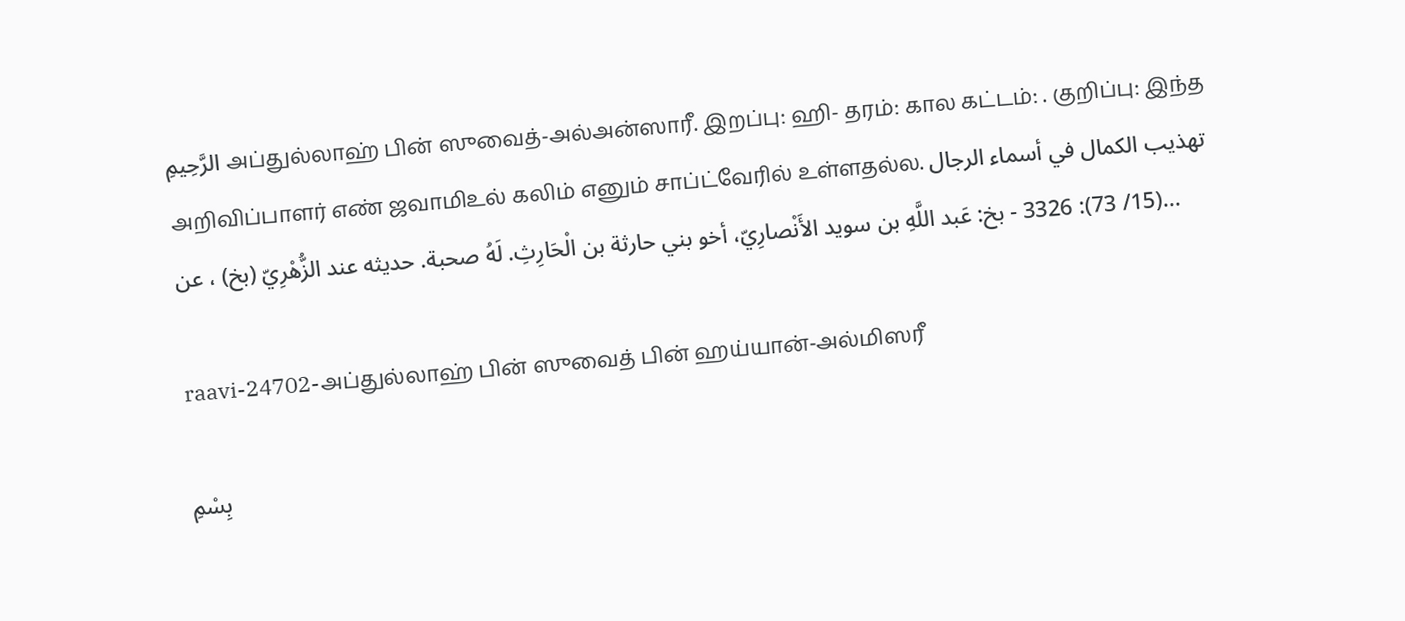الرَّحِيمِ அப்துல்லாஹ் பின் ஸுவைத்-அல்அன்ஸாரீ. இறப்பு: ஹி- தரம்: கால கட்டம்: . குறிப்பு: இந்த அறிவிப்பாளர் எண் ஜவாமிஉல் கலிம் எனும் சாப்ட்வேரில் உள்ளதல்ல. تهذيب الكمال في أسماء الرجال (15/ 73): 3326 - بخ: عَبد اللَّهِ بن سويد الأَنْصارِيّ، أخو بني حارثة بن الْحَارِثِ. لَهُ صحبة. حديثه عند الزُّهْرِيّ (بخ) ، عن...

raavi-24702-அப்துல்லாஹ் பின் ஸுவைத் பின் ஹய்யான்-அல்மிஸரீ

بِسْمِ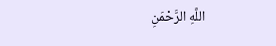اللَّهِ الرَّحْمَنِ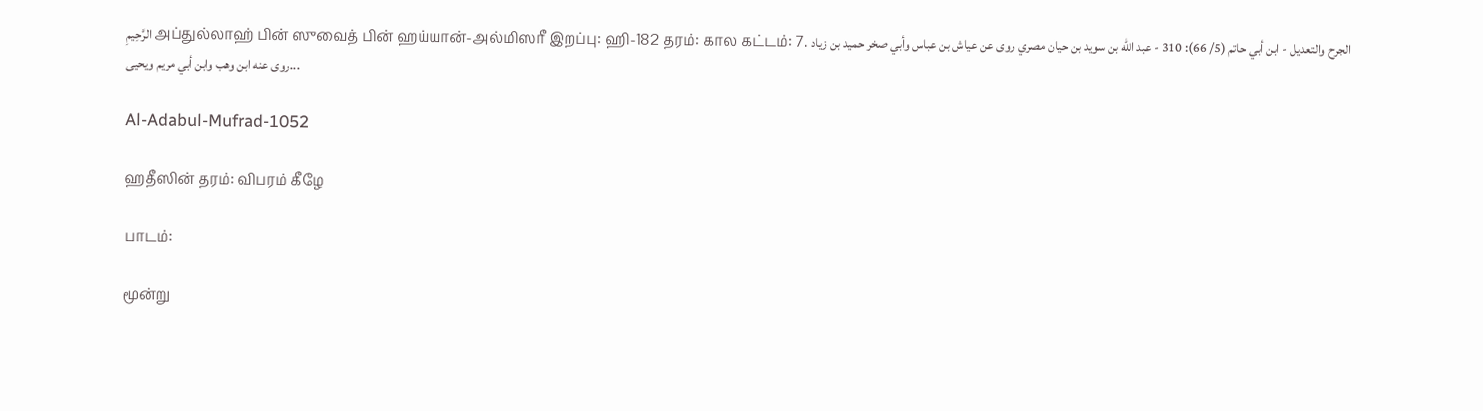الرَّحِيمِ அப்துல்லாஹ் பின் ஸுவைத் பின் ஹய்யான்-அல்மிஸரீ இறப்பு: ஹி-182 தரம்: கால கட்டம்: 7. الجرح والتعديل - ابن أبي حاتم (5/ 66): 310 - عبد ‌الله ‌بن ‌سويد ‌بن ‌حيان مصري روى عن عياش بن عباس وأبي صخر حميد بن زياد روى عنه ابن وهب وابن أبي مريم ويحيى...

Al-Adabul-Mufrad-1052

ஹதீஸின் தரம்: விபரம் கீழே

பாடம்:

மூன்று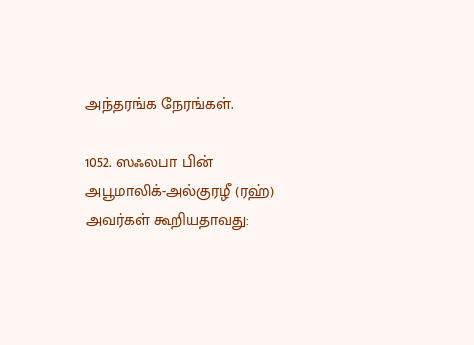அந்தரங்க நேரங்கள்.

1052. ஸஃலபா பின் அபூமாலிக்-அல்குரழீ (ரஹ்) அவர்கள் கூறியதாவது: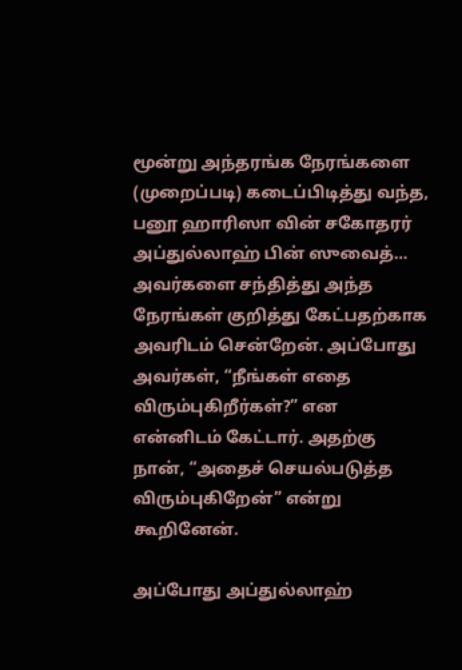மூன்று அந்தரங்க நேரங்களை (முறைப்படி) கடைப்பிடித்து வந்த, பனூ ஹாரிஸா வின் சகோதரர் அப்துல்லாஹ் பின் ஸுவைத்… அவர்களை சந்தித்து அந்த நேரங்கள் குறித்து கேட்பதற்காக அவரிடம் சென்றேன். அப்போது அவர்கள், “நீங்கள் எதை விரும்புகிறீர்கள்?” என என்னிடம் கேட்டார். அதற்கு நான், “அதைச் செயல்படுத்த விரும்புகிறேன்” என்று கூறினேன்.

அப்போது அப்துல்லாஹ்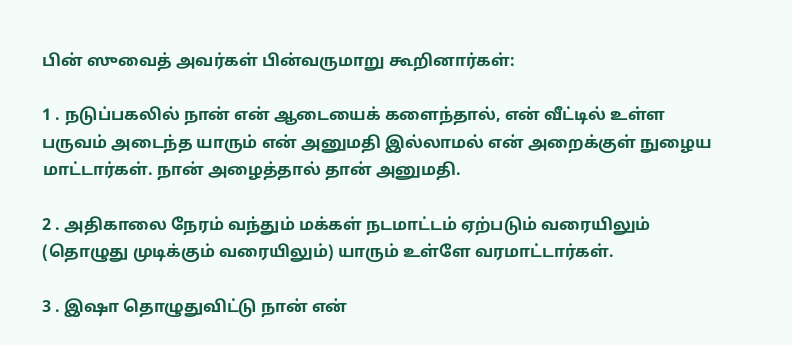பின் ஸுவைத் அவர்கள் பின்வருமாறு கூறினார்கள்:

1 . நடுப்பகலில் நான் என் ஆடையைக் களைந்தால், என் வீட்டில் உள்ள பருவம் அடைந்த யாரும் என் அனுமதி இல்லாமல் என் அறைக்குள் நுழைய மாட்டார்கள். நான் அழைத்தால் தான் அனுமதி.

2 . அதிகாலை நேரம் வந்தும் மக்கள் நடமாட்டம் ஏற்படும் வரையிலும் (தொழுது முடிக்கும் வரையிலும்) யாரும் உள்ளே வரமாட்டார்கள்.

3 . இஷா தொழுதுவிட்டு நான் என்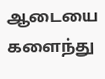ஆடையை களைந்து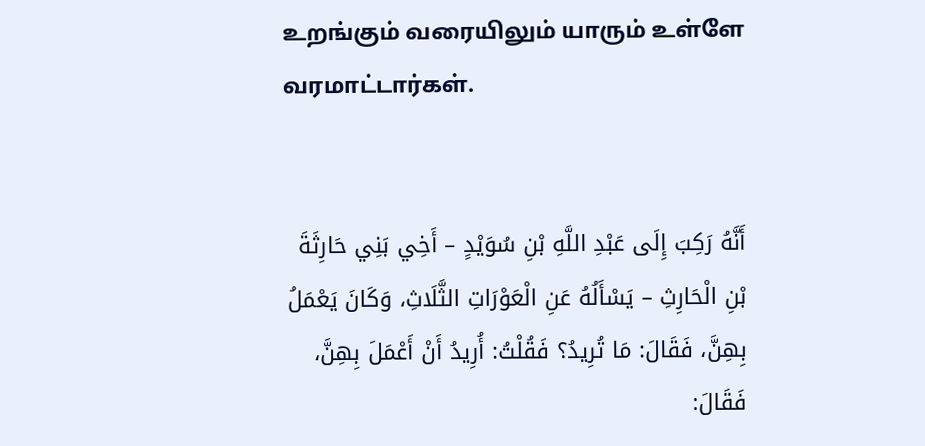உறங்கும் வரையிலும் யாரும் உள்ளே வரமாட்டார்கள்.


أَنَّهُ رَكِبَ إِلَى عَبْدِ اللَّهِ بْنِ سُوَيْدٍ – أَخِي بَنِي حَارِثَةَ بْنِ الْحَارِثِ – يَسْأَلُهُ عَنِ الْعَوْرَاتِ الثَّلَاثِ، وَكَانَ يَعْمَلُ بِهِنَّ، فَقَالَ: مَا تُرِيدُ؟ فَقُلْتُ: أُرِيدُ أَنْ أَعْمَلَ بِهِنَّ، فَقَالَ: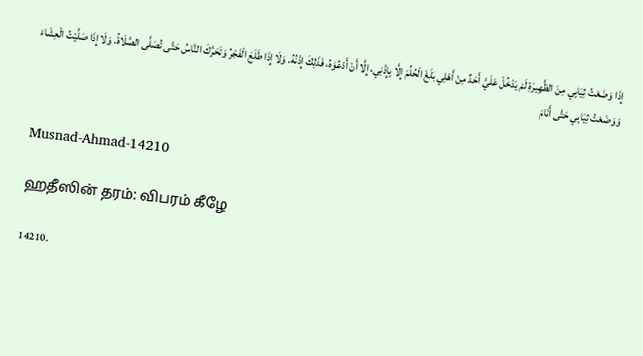إِذَا وَضَعْتُ ثِيَابِي مِنَ الظَّهِيرَةِ لَمْ يَدْخُلْ عَلَيَّ أَحَدٌ مِنْ أَهْلِي بَلَغَ الْحُلُمَ إِلَّا بِإِذْنِي، إِلَّا أَنْ أَدْعُوَهُ، فَذَلِكَ إِذْنُهُ. وَلَا إِذَا طَلَعَ الْفَجْرُ وَتَحَرَّكَ النَّاسُ حَتَّى تُصَلَّى الصَّلَاةُ. وَلَا إِذَا صَلَّيْتُ الْعِشَاءَ وَوَضَعْتُ ثِيَابِي حَتَّى أَنَامَ


Musnad-Ahmad-14210

ஹதீஸின் தரம்: விபரம் கீழே

14210.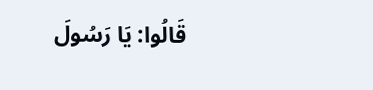قَالُوا: يَا رَسُولَ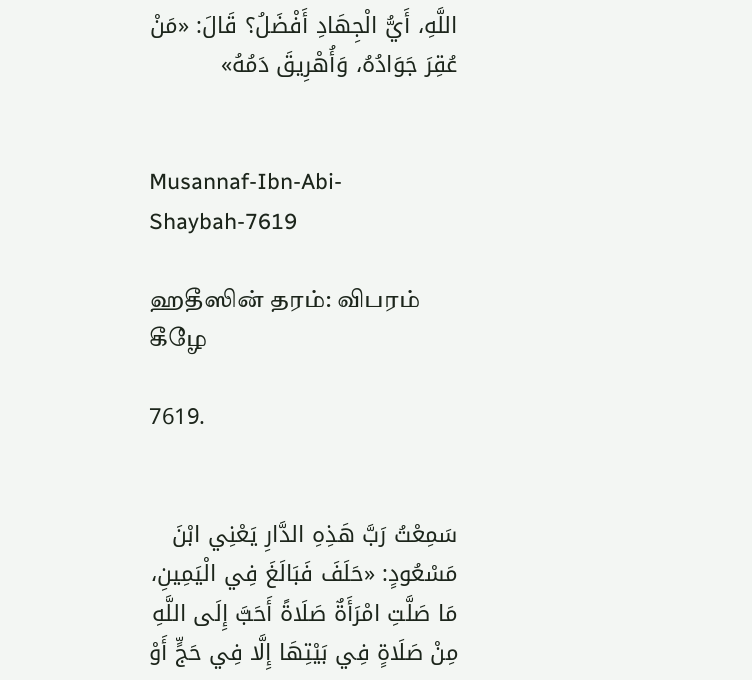اللَّهِ، أَيُّ الْجِهَادِ أَفْضَلُ؟ قَالَ: «مَنْ عُقِرَ جَوَادُهُ، وَأُهْرِيقَ دَمُهُ»


Musannaf-Ibn-Abi-Shaybah-7619

ஹதீஸின் தரம்: விபரம் கீழே

7619.


سَمِعْتُ رَبَّ هَذِهِ الدَّارِ يَعْنِي ابْنَ مَسْعُودٍ: «حَلَفَ فَبَالَغَ فِي الْيَمِينِ، مَا صَلَّتِ امْرَأَةٌ صَلَاةً أَحَبَّ إِلَى اللَّهِ مِنْ صَلَاةٍ فِي بَيْتِهَا إِلَّا فِي حَجٍّ أَوْ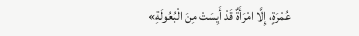عُمْرَةٍ، إِلَّا امْرَأَةٌ قَدْ أَيِسَتْ مِنَ الْبُعُولَةِ»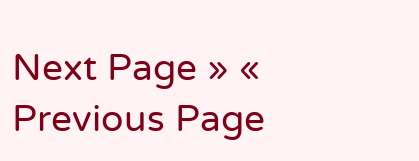Next Page » « Previous Page